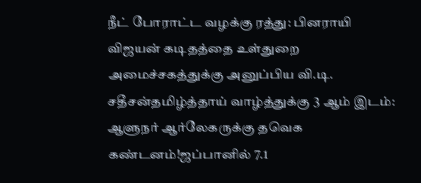நீட் போராட்ட வழக்கு ரத்து: பினராயி விஜயன் கடிதத்தை உள்துறை அமைச்சகத்துக்கு அனுப்பிய வி.டி. சதீசன்தமிழ்த்தாய் வாழ்த்துக்கு 3 ஆம் இடம்: ஆளுநர் ஆர்லேகருக்கு தவெக கண்டனம்!ஜப்பானில் 7.1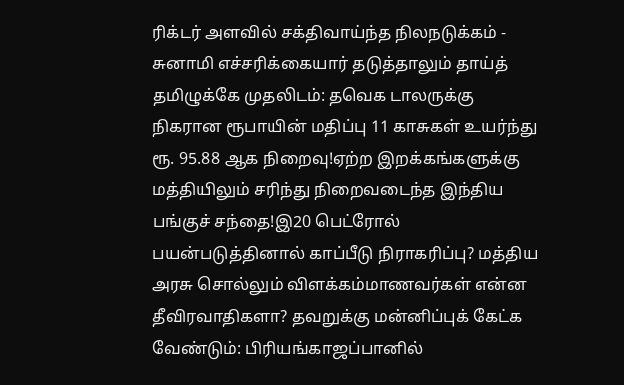ரிக்டர் அளவில் சக்திவாய்ந்த நிலநடுக்கம் - சுனாமி எச்சரிக்கையார் தடுத்தாலும் தாய்த் தமிழுக்கே முதலிடம்: தவெக டாலருக்கு நிகரான ரூபாயின் மதிப்பு 11 காசுகள் உயர்ந்து ரூ. 95.88 ஆக நிறைவு!ஏற்ற இறக்கங்களுக்கு மத்தியிலும் சரிந்து நிறைவடைந்த இந்திய பங்குச் சந்தை!இ20 பெட்ரோல் பயன்படுத்தினால் காப்பீடு நிராகரிப்பு? மத்திய அரசு சொல்லும் விளக்கம்மாணவர்கள் என்ன தீவிரவாதிகளா? தவறுக்கு மன்னிப்புக் கேட்க வேண்டும்: பிரியங்காஜப்பானில்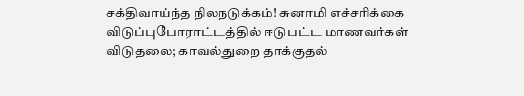சக்திவாய்ந்த நிலநடுக்கம்! சுனாமி எச்சரிக்கை விடுப்புபோராட்டத்தில் ஈடுபட்ட மாணவர்கள் விடுதலை; காவல்துறை தாக்குதல்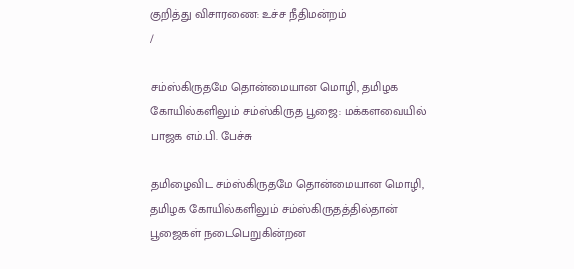குறித்து விசாரணை: உச்ச நீதிமன்றம்
/

சம்ஸ்கிருதமே தொன்மையான மொழி, தமிழக கோயில்களிலும் சம்ஸ்கிருத பூஜை: மக்களவையில் பாஜக எம்.பி. பேச்சு

தமிழைவிட சம்ஸ்கிருதமே தொன்மையான மொழி, தமிழக கோயில்களிலும் சம்ஸ்கிருதத்தில்தான் பூஜைகள் நடைபெறுகின்றன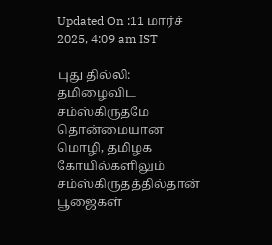Updated On :11 மார்ச் 2025, 4:09 am IST

புது தில்லி: தமிழைவிட சம்ஸ்கிருதமே தொன்மையான மொழி, தமிழக கோயில்களிலும் சம்ஸ்கிருதத்தில்தான் பூஜைகள்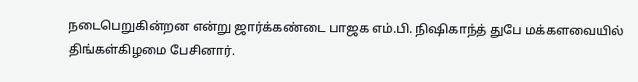நடைபெறுகின்றன என்று ஜார்க்கண்டை பாஜக எம்.பி. நிஷிகாந்த் துபே மக்களவையில் திங்கள்கிழமை பேசினார்.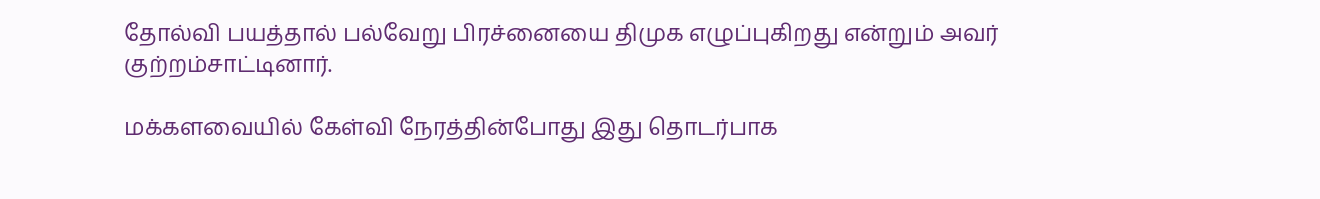தோல்வி பயத்தால் பல்வேறு பிரச்னையை திமுக எழுப்புகிறது என்றும் அவர் குற்றம்சாட்டினார்.

மக்களவையில் கேள்வி நேரத்தின்போது இது தொடர்பாக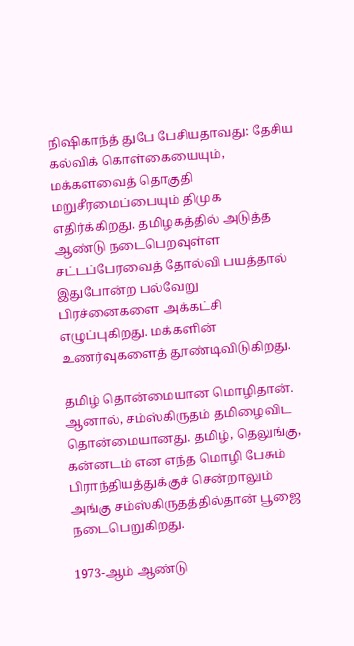நிஷிகாந்த் துபே பேசியதாவது: தேசிய கல்விக் கொள்கையையும், மக்களவைத் தொகுதி மறுசீரமைப்பையும் திமுக எதிர்க்கிறது. தமிழகத்தில் அடுத்த ஆண்டு நடைபெறவுள்ள சட்டப்பேரவைத் தோல்வி பயத்தால் இதுபோன்ற பல்வேறு பிரச்னைகளை அக்கட்சி எழுப்புகிறது. மக்களின் உணர்வுகளைத் தூண்டிவிடுகிறது.

தமிழ் தொன்மையான மொழிதான். ஆனால், சம்ஸ்கிருதம் தமிழைவிட தொன்மையானது. தமிழ், தெலுங்கு, கன்னடம் என எந்த மொழி பேசும் பிராந்தியத்துக்குச் சென்றாலும் அங்கு சம்ஸ்கிருதத்தில்தான் பூஜை நடைபெறுகிறது.

1973-ஆம் ஆண்டு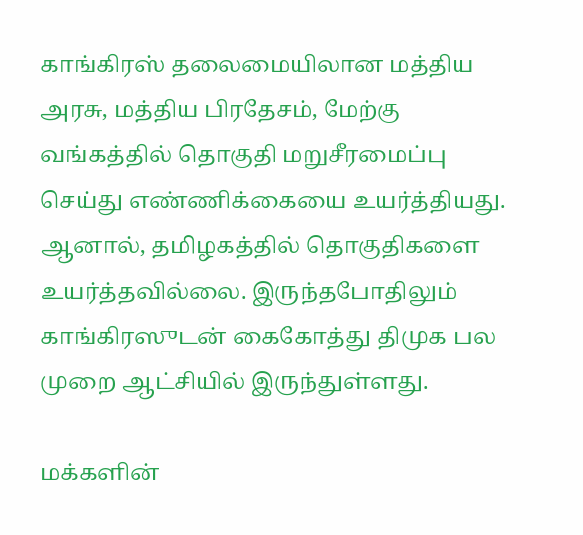காங்கிரஸ் தலைமையிலான மத்திய அரசு, மத்திய பிரதேசம், மேற்கு வங்கத்தில் தொகுதி மறுசீரமைப்பு செய்து எண்ணிக்கையை உயர்த்தியது. ஆனால், தமிழகத்தில் தொகுதிகளை உயர்த்தவில்லை. இருந்தபோதிலும் காங்கிரஸுடன் கைகோத்து திமுக பல முறை ஆட்சியில் இருந்துள்ளது.

மக்களின்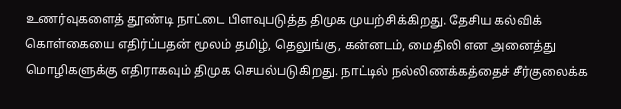உணர்வுகளைத் தூண்டி நாட்டை பிளவுபடுத்த திமுக முயற்சிக்கிறது. தேசிய கல்விக் கொள்கையை எதிர்ப்பதன் மூலம் தமிழ், தெலுங்கு, கன்னடம், மைதிலி என அனைத்து மொழிகளுக்கு எதிராகவும் திமுக செயல்படுகிறது. நாட்டில் நல்லிணக்கத்தைச் சீர்குலைக்க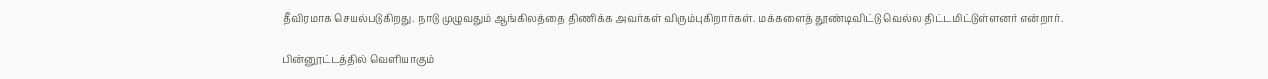தீவிரமாக செயல்படுகிறது. நாடு முழுவதும் ஆங்கிலத்தை திணிக்க அவர்கள் விரும்புகிறார்கள். மக்களைத் தூண்டிவிட்டு வெல்ல திட்டமிட்டுள்ளனர் என்றார்.

பின்னூட்டத்தில் வெளியாகும்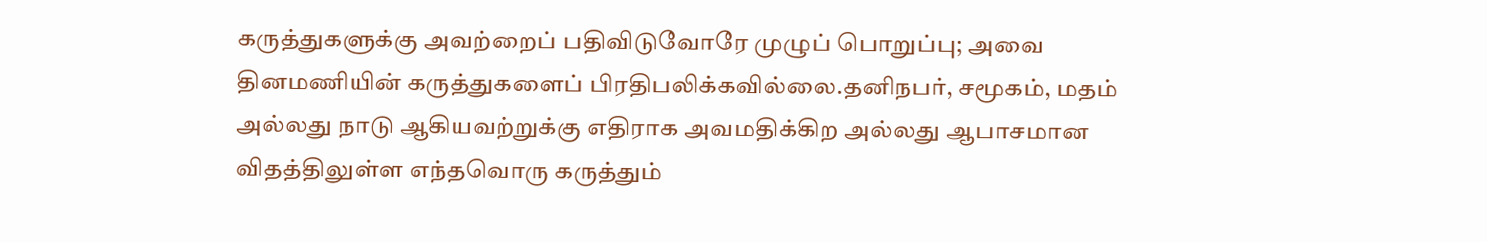கருத்துகளுக்கு அவற்றைப் பதிவிடுவோரே முழுப் பொறுப்பு; அவை தினமணியின் கருத்துகளைப் பிரதிபலிக்கவில்லை.தனிநபர், சமூகம், மதம் அல்லது நாடு ஆகியவற்றுக்கு எதிராக அவமதிக்கிற அல்லது ஆபாசமான விதத்திலுள்ள எந்தவொரு கருத்தும்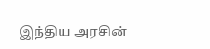இந்திய அரசின்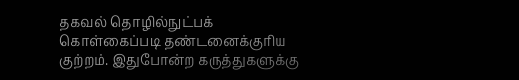தகவல் தொழில்நுட்பக் கொள்கைப்படி தண்டனைக்குரிய குற்றம். இதுபோன்ற கருத்துகளுக்கு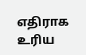எதிராக உரிய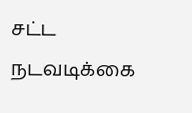சட்ட நடவடிக்கை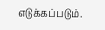எடுக்கப்படும்.